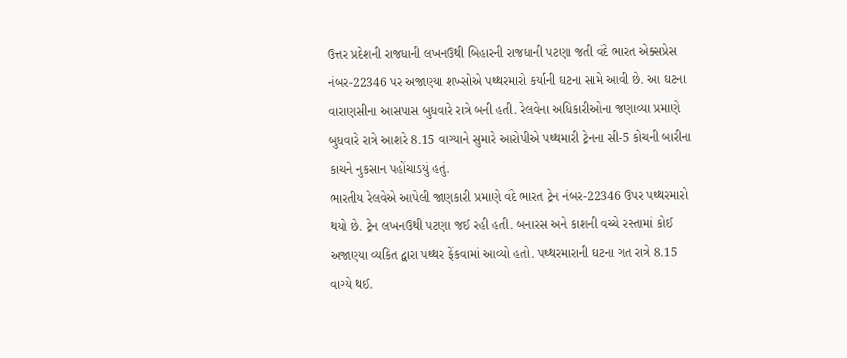ઉત્તર પ્રદેશની રાજધાની લખનઉથી બિહારની રાજધાની પટણા જતી વંદે ભારત એક્સપ્રેસ નંબર-22346 પર અજાણ્યા શખ્સોએ પથ્થરમારો કર્યાની ઘટના સામે આવી છે. આ ઘટના વારાણસીના આસપાસ બુધવારે રાત્રે બની હતી. રેલવેના અધિકારીઓના જણાવ્યા પ્રમાણે બુધવારે રાત્રે આશરે 8.15 વાગ્યાને સુમારે આરોપીએ પથ્થમારી ટ્રેનના સી-5 કોચની બારીના કાચને નુકસાન પહોંચાડયું હતું.
ભારતીય રેલવેએ આપેલી જાણકારી પ્રમાણે વંદે ભારત ટ્રેન નંબર-22346 ઉપર પથ્થરમારો થયો છે. ટ્રેન લખનઉથી પટણા જઈ રહી હતી. બનારસ અને કાશની વચ્ચે રસ્તામાં કોઈ અજાણ્યા વ્યકિત દ્વારા પથ્થર ફેંકવામાં આવ્યો હતો. પથ્થરમારાની ઘટના ગત રાત્રે 8.15 વાગ્યે થઈ.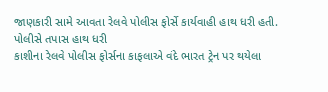જાણકારી સામે આવતા રેલવે પોલીસ ફોર્સે કાર્યવાહી હાથ ધરી હતી.
પોલીસે તપાસ હાથ ધરી
કાશીના રેલવે પોલીસ ફોર્સના કાફલાએ વંદે ભારત ટ્રેન પર થયેલા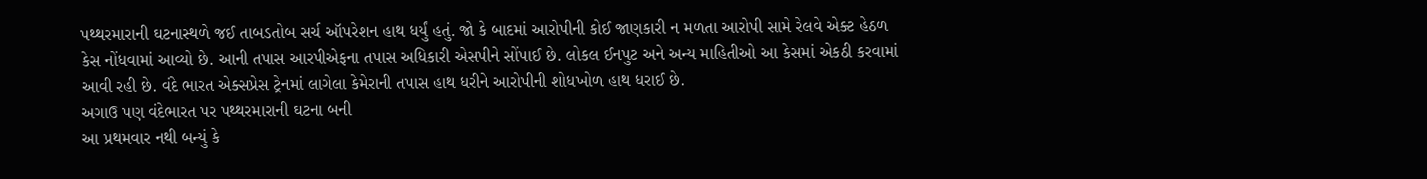પથ્થરમારાની ઘટનાસ્થળે જઈ તાબડતોબ સર્ચ ઑપરેશન હાથ ધર્યું હતું. જો કે બાદમાં આરોપીની કોઈ જાણકારી ન મળતા આરોપી સામે રેલવે એક્ટ હેઠળ કેસ નોંધવામાં આવ્યો છે. આની તપાસ આરપીએફના તપાસ અધિકારી એસપીને સોંપાઈ છે. લોકલ ઈનપુટ અને અન્ય માહિતીઓ આ કેસમાં એકઠી કરવામાં આવી રહી છે. વંદે ભારત એક્સપ્રેસ ટ્રેનમાં લાગેલા કેમેરાની તપાસ હાથ ધરીને આરોપીની શોધખોળ હાથ ધરાઈ છે.
અગાઉ પણ વંદેભારત પર પથ્થરમારાની ઘટના બની
આ પ્રથમવાર નથી બન્યું કે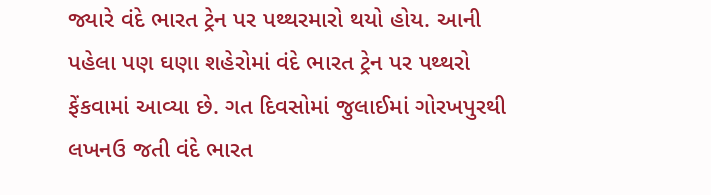જ્યારે વંદે ભારત ટ્રેન પર પથ્થરમારો થયો હોય. આની પહેલા પણ ઘણા શહેરોમાં વંદે ભારત ટ્રેન પર પથ્થરો ફેંકવામાં આવ્યા છે. ગત દિવસોમાં જુલાઈમાં ગોરખપુરથી લખનઉ જતી વંદે ભારત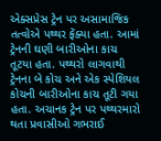એક્સપ્રેસ ટ્રેન પર અસામાજિક તત્વોએ પથ્થર ફેંક્યા હતા. આમાં ટ્રેનની ઘણી બારીઓના કાચ તૂટયા હતા. પથ્થરો લાગવાથી ટ્રેનના બે કોચ અને એક સ્પેશિયલ કોચની બારીઓના કાચ તૂટી ગયા હતા. અચાનક ટ્રેન પર પથ્થરમારો થતા પ્રવાસીઓ ગભરાઈ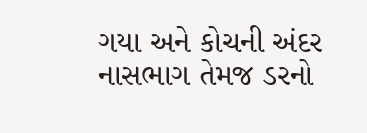ગયા અને કોચની અંદર નાસભાગ તેમજ ડરનો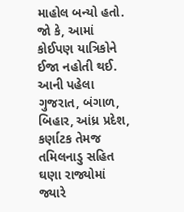માહોલ બન્યો હતો. જો કે, આમાં કોઈપણ યાત્રિકોને ઈજા નહોતી થઈ.
આની પહેલા ગુજરાત, બંગાળ, બિહાર, આંધ્ર પ્રદેશ, કર્ણાટક તેમજ તમિલનાડુ સહિત ઘણા રાજ્યોમાં જ્યારે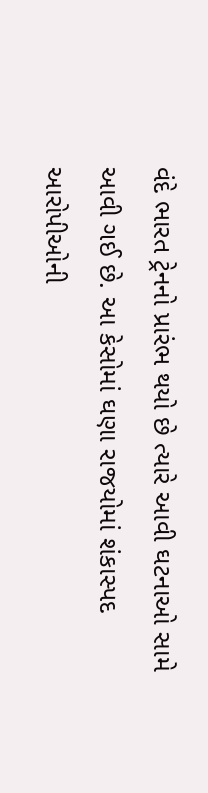વંદે ભારત ટ્રેનનો પ્રારંભ થયો છે ત્યારે આવી ઘટનાઓ સામે આવી ગઈ છે. આ કેસોમાં ઘણા રાજયોમાં શંકાસ્પદ આરોપીઓની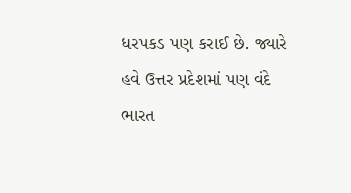ધરપકડ પણ કરાઈ છે. જ્યારે હવે ઉત્તર પ્રદેશમાં પણ વંદે ભારત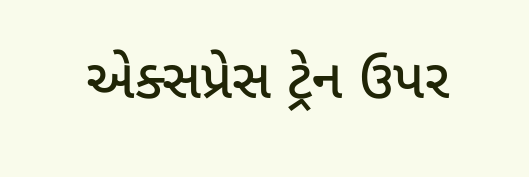એક્સપ્રેસ ટ્રેન ઉપર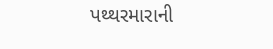પથ્થરમારાની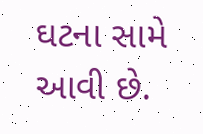ઘટના સામે આવી છે.